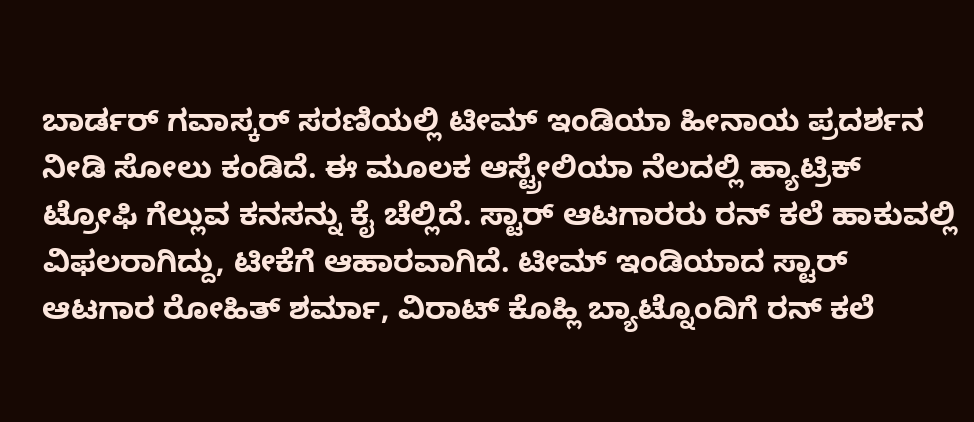ಬಾರ್ಡರ್ ಗವಾಸ್ಕರ್ ಸರಣಿಯಲ್ಲಿ ಟೀಮ್ ಇಂಡಿಯಾ ಹೀನಾಯ ಪ್ರದರ್ಶನ ನೀಡಿ ಸೋಲು ಕಂಡಿದೆ. ಈ ಮೂಲಕ ಆಸ್ಟ್ರೇಲಿಯಾ ನೆಲದಲ್ಲಿ ಹ್ಯಾಟ್ರಿಕ್ ಟ್ರೋಫಿ ಗೆಲ್ಲುವ ಕನಸನ್ನು ಕೈ ಚೆಲ್ಲಿದೆ. ಸ್ಟಾರ್ ಆಟಗಾರರು ರನ್ ಕಲೆ ಹಾಕುವಲ್ಲಿ ವಿಫಲರಾಗಿದ್ದು, ಟೀಕೆಗೆ ಆಹಾರವಾಗಿದೆ. ಟೀಮ್ ಇಂಡಿಯಾದ ಸ್ಟಾರ್ ಆಟಗಾರ ರೋಹಿತ್ ಶರ್ಮಾ, ವಿರಾಟ್ ಕೊಹ್ಲಿ ಬ್ಯಾಟ್ನೊಂದಿಗೆ ರನ್ ಕಲೆ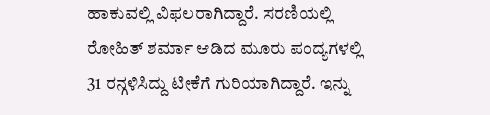ಹಾಕುವಲ್ಲಿ ವಿಫಲರಾಗಿದ್ದಾರೆ. ಸರಣಿಯಲ್ಲಿ ರೋಹಿತ್ ಶರ್ಮಾ ಆಡಿದ ಮೂರು ಪಂದ್ಯಗಳಲ್ಲಿ 31 ರನ್ಗಳಿಸಿದ್ದು ಟೀಕೆಗೆ ಗುರಿಯಾಗಿದ್ದಾರೆ. ಇನ್ನು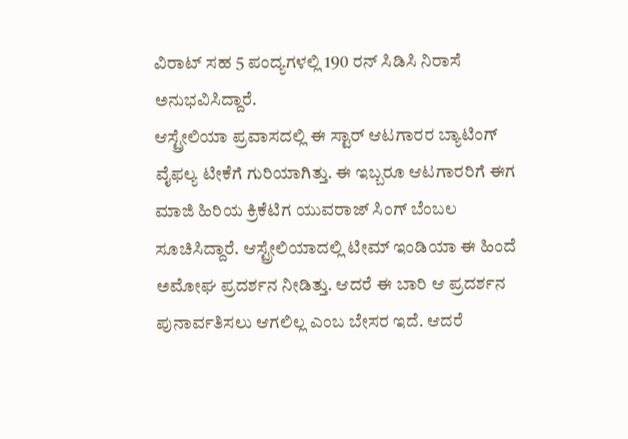ವಿರಾಟ್ ಸಹ 5 ಪಂದ್ಯಗಳಲ್ಲಿ 190 ರನ್ ಸಿಡಿಸಿ ನಿರಾಸೆ ಅನುಭವಿಸಿದ್ದಾರೆ.
ಆಸ್ಟ್ರೇಲಿಯಾ ಪ್ರವಾಸದಲ್ಲಿ ಈ ಸ್ಟಾರ್ ಆಟಗಾರರ ಬ್ಯಾಟಿಂಗ್ ವೈಫಲ್ಯ ಟೀಕೆಗೆ ಗುರಿಯಾಗಿತ್ತು. ಈ ಇಬ್ಬರೂ ಆಟಗಾರರಿಗೆ ಈಗ ಮಾಜಿ ಹಿರಿಯ ಕ್ರಿಕೆಟಿಗ ಯುವರಾಜ್ ಸಿಂಗ್ ಬೆಂಬಲ ಸೂಚಿಸಿದ್ದಾರೆ. ಆಸ್ಟ್ರೇಲಿಯಾದಲ್ಲಿ ಟೀಮ್ ಇಂಡಿಯಾ ಈ ಹಿಂದೆ ಅಮೋಘ ಪ್ರದರ್ಶನ ನೀಡಿತ್ತು. ಆದರೆ ಈ ಬಾರಿ ಆ ಪ್ರದರ್ಶನ ಪುನಾರ್ವತಿಸಲು ಆಗಲಿಲ್ಲ ಎಂಬ ಬೇಸರ ಇದೆ. ಆದರೆ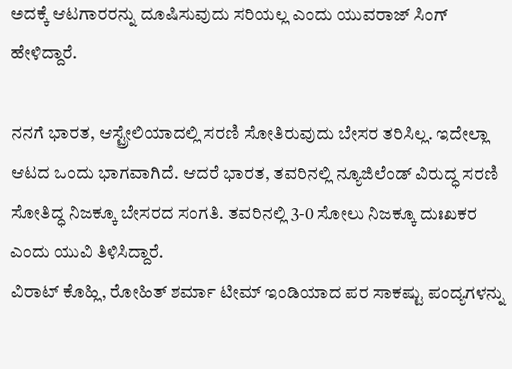ಅದಕ್ಕೆ ಆಟಗಾರರನ್ನು ದೂಷಿಸುವುದು ಸರಿಯಲ್ಲ ಎಂದು ಯುವರಾಜ್ ಸಿಂಗ್ ಹೇಳಿದ್ದಾರೆ.

ನನಗೆ ಭಾರತ, ಆಸ್ಟ್ರೇಲಿಯಾದಲ್ಲಿ ಸರಣಿ ಸೋತಿರುವುದು ಬೇಸರ ತರಿಸಿಲ್ಲ. ಇದೇಲ್ಲಾ ಆಟದ ಒಂದು ಭಾಗವಾಗಿದೆ. ಆದರೆ ಭಾರತ, ತವರಿನಲ್ಲಿ ನ್ಯೂಜಿಲೆಂಡ್ ವಿರುದ್ಧ ಸರಣಿ ಸೋತಿದ್ಧ ನಿಜಕ್ಕೂ ಬೇಸರದ ಸಂಗತಿ. ತವರಿನಲ್ಲಿ 3-0 ಸೋಲು ನಿಜಕ್ಕೂ ದುಃಖಕರ ಎಂದು ಯುವಿ ತಿಳಿಸಿದ್ದಾರೆ.
ವಿರಾಟ್ ಕೊಹ್ಲಿ, ರೋಹಿತ್ ಶರ್ಮಾ ಟೀಮ್ ಇಂಡಿಯಾದ ಪರ ಸಾಕಷ್ಟು ಪಂದ್ಯಗಳನ್ನು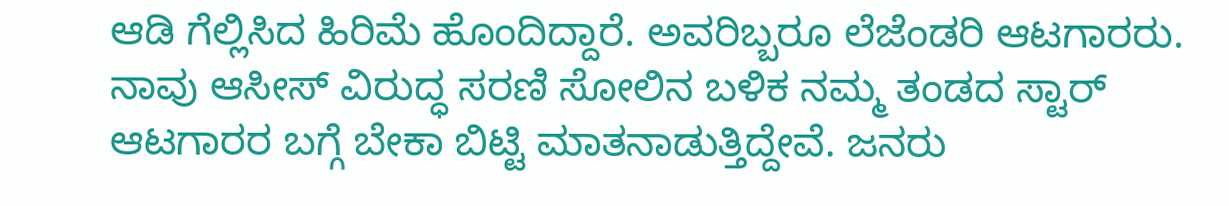ಆಡಿ ಗೆಲ್ಲಿಸಿದ ಹಿರಿಮೆ ಹೊಂದಿದ್ದಾರೆ. ಅವರಿಬ್ಬರೂ ಲೆಜೆಂಡರಿ ಆಟಗಾರರು. ನಾವು ಆಸೀಸ್ ವಿರುದ್ಧ ಸರಣಿ ಸೋಲಿನ ಬಳಿಕ ನಮ್ಮ ತಂಡದ ಸ್ಟಾರ್ ಆಟಗಾರರ ಬಗ್ಗೆ ಬೇಕಾ ಬಿಟ್ಟಿ ಮಾತನಾಡುತ್ತಿದ್ದೇವೆ. ಜನರು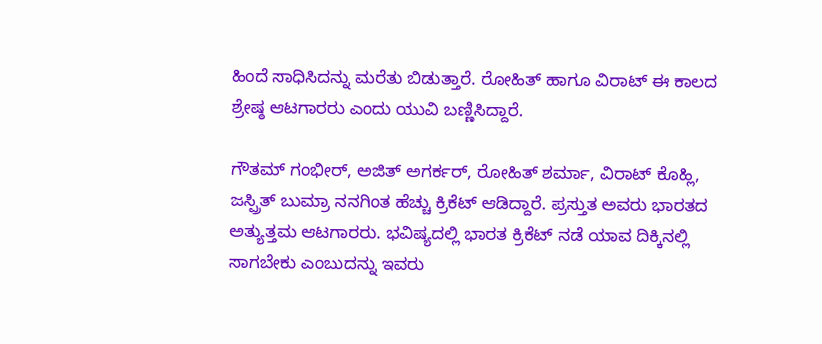ಹಿಂದೆ ಸಾಧಿಸಿದನ್ನು ಮರೆತು ಬಿಡುತ್ತಾರೆ. ರೋಹಿತ್ ಹಾಗೂ ವಿರಾಟ್ ಈ ಕಾಲದ ಶ್ರೇಷ್ಠ ಆಟಗಾರರು ಎಂದು ಯುವಿ ಬಣ್ಣಿಸಿದ್ದಾರೆ.

ಗೌತಮ್ ಗಂಭೀರ್, ಅಜಿತ್ ಅಗರ್ಕರ್, ರೋಹಿತ್ ಶರ್ಮಾ, ವಿರಾಟ್ ಕೊಹ್ಲಿ, ಜಸ್ಪ್ರಿತ್ ಬುಮ್ರಾ ನನಗಿಂತ ಹೆಚ್ಚು ಕ್ರಿಕೆಟ್ ಆಡಿದ್ದಾರೆ. ಪ್ರಸ್ತುತ ಅವರು ಭಾರತದ ಅತ್ಯುತ್ತಮ ಆಟಗಾರರು. ಭವಿಷ್ಯದಲ್ಲಿ ಭಾರತ ಕ್ರಿಕೆಟ್ ನಡೆ ಯಾವ ದಿಕ್ಕಿನಲ್ಲಿ ಸಾಗಬೇಕು ಎಂಬುದನ್ನು ಇವರು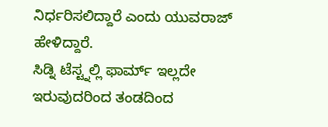ನಿರ್ಧರಿಸಲಿದ್ದಾರೆ ಎಂದು ಯುವರಾಜ್ ಹೇಳಿದ್ದಾರೆ.
ಸಿಡ್ನಿ ಟೆಸ್ಟ್ನಲ್ಲಿ ಫಾರ್ಮ್ ಇಲ್ಲದೇ ಇರುವುದರಿಂದ ತಂಡದಿಂದ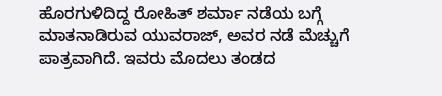ಹೊರಗುಳಿದಿದ್ದ ರೋಹಿತ್ ಶರ್ಮಾ ನಡೆಯ ಬಗ್ಗೆ ಮಾತನಾಡಿರುವ ಯುವರಾಜ್, ಅವರ ನಡೆ ಮೆಚ್ಚುಗೆ ಪಾತ್ರವಾಗಿದೆ. ಇವರು ಮೊದಲು ತಂಡದ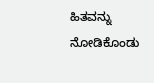ಹಿತವನ್ನು ನೋಡಿಕೊಂಡು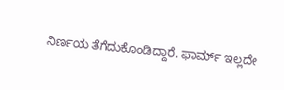ನಿರ್ಣಯ ತೆಗೆದುಕೊಂಡಿದ್ದಾರೆ. ಫಾರ್ಮ್ ಇಲ್ಲದೇ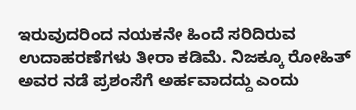ಇರುವುದರಿಂದ ನಯಕನೇ ಹಿಂದೆ ಸರಿದಿರುವ ಉದಾಹರಣೆಗಳು ತೀರಾ ಕಡಿಮೆ. ನಿಜಕ್ಕೂ ರೋಹಿತ್ ಅವರ ನಡೆ ಪ್ರಶಂಸೆಗೆ ಅರ್ಹವಾದದ್ದು ಎಂದು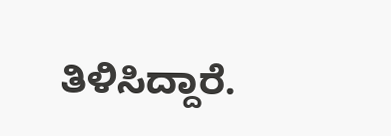ತಿಳಿಸಿದ್ದಾರೆ.